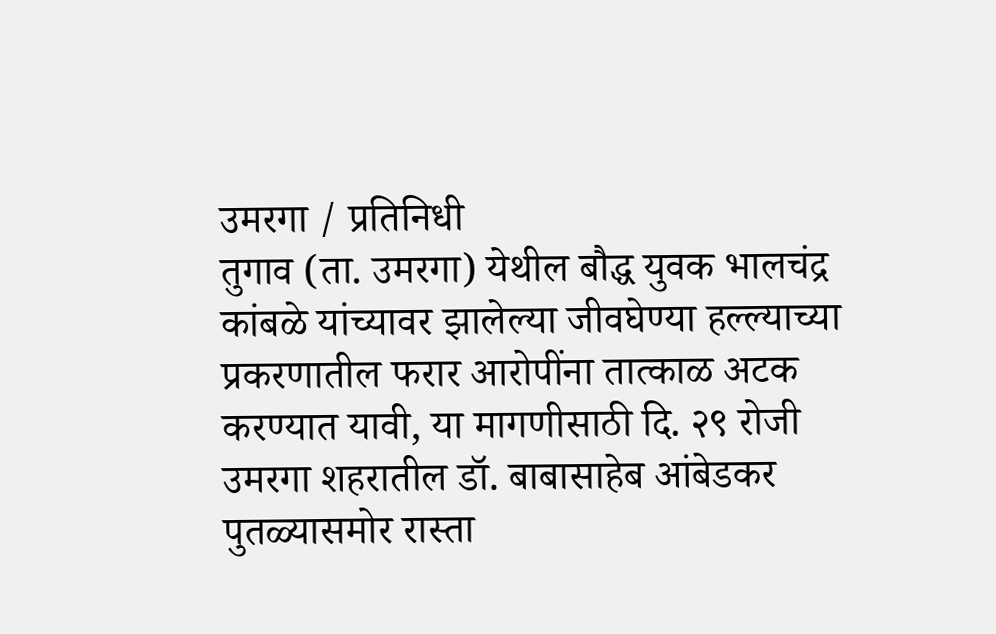उमरगा / प्रतिनिधी
तुगाव (ता. उमरगा) येथील बौद्ध युवक भालचंद्र कांबळे यांच्यावर झालेल्या जीवघेण्या हल्ल्याच्या प्रकरणातील फरार आरोपींना तात्काळ अटक करण्यात यावी, या मागणीसाठी दि. २९ रोजी उमरगा शहरातील डॉ. बाबासाहेब आंबेडकर पुतळ्यासमोर रास्ता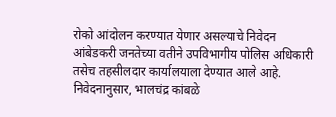रोको आंदोलन करण्यात येणार असल्याचे निवेदन आंबेडकरी जनतेच्या वतीने उपविभागीय पोलिस अधिकारी तसेच तहसीलदार कार्यालयाला देण्यात आले आहे.
निवेदनानुसार, भालचंद्र कांबळे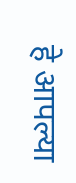हे आपल्या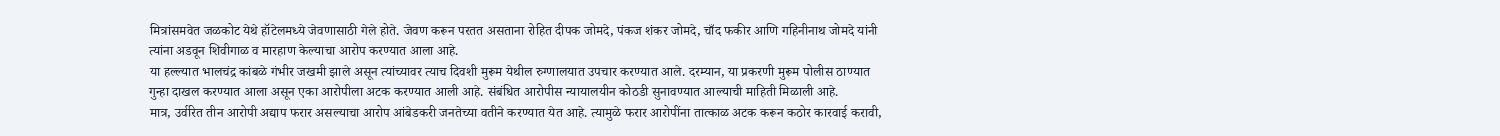मित्रांसमवेत जळकोट येथे हॉटेलमध्ये जेवणासाठी गेले होते. जेवण करून परतत असताना रोहित दीपक जोमदे, पंकज शंकर जोमदे, चाँद फकीर आणि गहिनीनाथ जोमदे यांनी त्यांना अडवून शिवीगाळ व मारहाण केल्याचा आरोप करण्यात आला आहे.
या हल्ल्यात भालचंद्र कांबळे गंभीर जखमी झाले असून त्यांच्यावर त्याच दिवशी मुरूम येथील रुग्णालयात उपचार करण्यात आले. दरम्यान, या प्रकरणी मुरूम पोलीस ठाण्यात गुन्हा दाखल करण्यात आला असून एका आरोपीला अटक करण्यात आली आहे. संबंधित आरोपीस न्यायालयीन कोठडी सुनावण्यात आल्याची माहिती मिळाली आहे.
मात्र, उर्वरित तीन आरोपी अद्याप फरार असल्याचा आरोप आंबेडकरी जनतेच्या वतीने करण्यात येत आहे. त्यामुळे फरार आरोपींना तात्काळ अटक करून कठोर कारवाई करावी,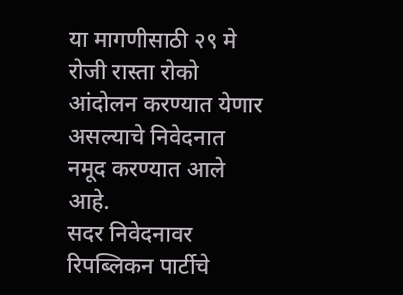या मागणीसाठी २९ मे रोजी रास्ता रोको आंदोलन करण्यात येणार असल्याचे निवेदनात नमूद करण्यात आले आहे.
सदर निवेदनावर रिपब्लिकन पार्टीचे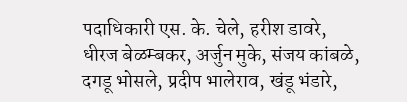पदाधिकारी एस. के. चेले, हरीश डावरे, धीरज बेळम्बकर, अर्जुन मुके, संजय कांबळे, दगडू भोसले, प्रदीप भालेराव, खंडू भंडारे,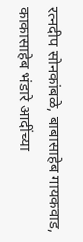रत्नदीप सोनकांबळे, बाबासाहेब गायकवाड, काकासाहेब भंडारे आदींच्या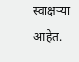स्वाक्षऱ्या आहेत.